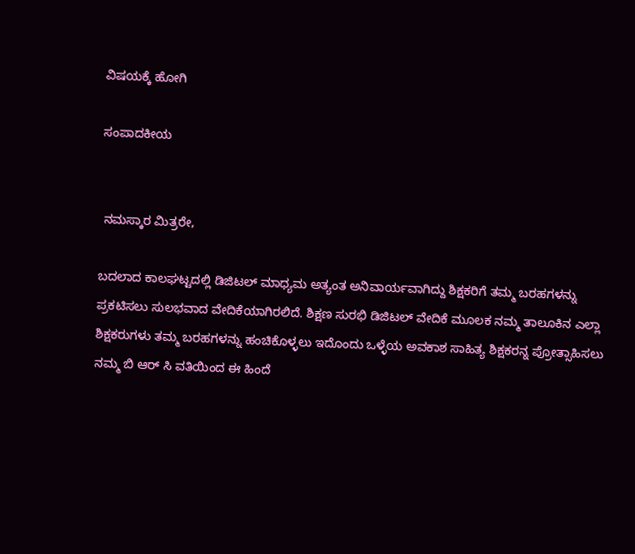ವಿಷಯಕ್ಕೆ ಹೋಗಿ

ಸಂಪಾದಕೀಯ


 ನಮಸ್ಕಾರ ಮಿತ್ರರೇ,

ಬದಲಾದ ಕಾಲಘಟ್ಟದಲ್ಲಿ ಡಿಜಿಟಲ್ ಮಾಧ್ಯಮ ಅತ್ಯಂತ ಅನಿವಾರ್ಯವಾಗಿದ್ದು ಶಿಕ್ಷಕರಿಗೆ ತಮ್ಮ ಬರಹಗಳನ್ನು ಪ್ರಕಟಿಸಲು ಸುಲಭವಾದ ವೇದಿಕೆಯಾಗಿರಲಿದೆ. ಶಿಕ್ಷಣ ಸುರಭಿ ಡಿಜಿಟಲ್ ವೇದಿಕೆ ಮೂಲಕ ನಮ್ಮ ತಾಲೂಕಿನ ಎಲ್ಲಾ ಶಿಕ್ಷಕರುಗಳು ತಮ್ಮ ಬರಹಗಳನ್ನು ಹಂಚಿಕೊಳ್ಳಲು ಇದೊಂದು ಒಳ್ಳೆಯ ಅವಕಾಶ ಸಾಹಿತ್ಯ ಶಿಕ್ಷಕರನ್ನ ಪ್ರೋತ್ಸಾಹಿಸಲು ನಮ್ಮ ಬಿ ಆರ್ ಸಿ ವತಿಯಿಂದ ಈ ಹಿಂದೆ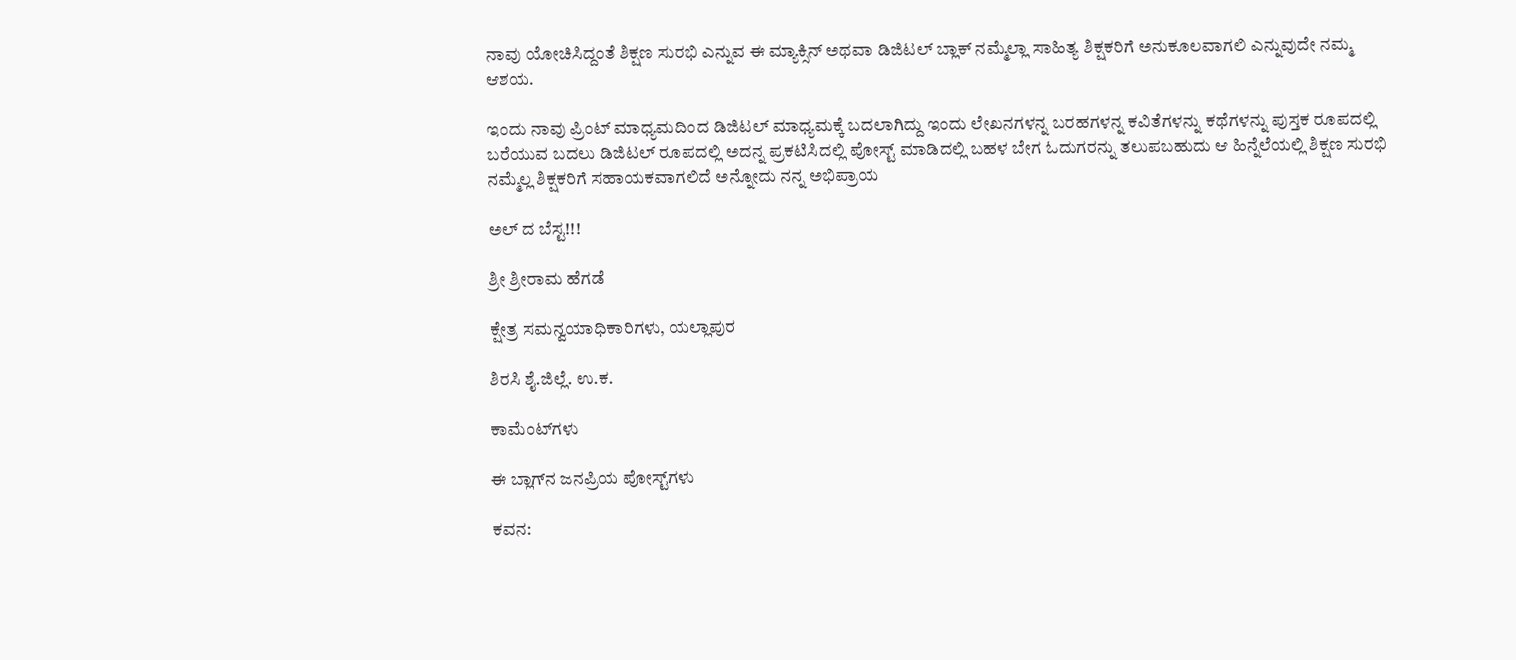ನಾವು ಯೋಚಿಸಿದ್ದಂತೆ ಶಿಕ್ಷಣ ಸುರಭಿ ಎನ್ನುವ ಈ ಮ್ಯಾಕ್ಸಿನ್ ಅಥವಾ ಡಿಜಿಟಲ್ ಬ್ಲಾಕ್ ನಮ್ಮೆಲ್ಲಾ ಸಾಹಿತ್ಯ ಶಿಕ್ಷಕರಿಗೆ ಅನುಕೂಲವಾಗಲಿ ಎನ್ನುವುದೇ ನಮ್ಮ ಆಶಯ.

ಇಂದು ನಾವು ಪ್ರಿಂಟ್ ಮಾಧ್ಯಮದಿಂದ ಡಿಜಿಟಲ್ ಮಾಧ್ಯಮಕ್ಕೆ ಬದಲಾಗಿದ್ದು ಇಂದು ಲೇಖನಗಳನ್ನ ಬರಹಗಳನ್ನ ಕವಿತೆಗಳನ್ನು ಕಥೆಗಳನ್ನು ಪುಸ್ತಕ ರೂಪದಲ್ಲಿ ಬರೆಯುವ ಬದಲು ಡಿಜಿಟಲ್ ರೂಪದಲ್ಲಿ ಅದನ್ನ ಪ್ರಕಟಿಸಿದಲ್ಲಿ ಪೋಸ್ಟ್ ಮಾಡಿದಲ್ಲಿ ಬಹಳ ಬೇಗ ಓದುಗರನ್ನು ತಲುಪಬಹುದು ಆ ಹಿನ್ನೆಲೆಯಲ್ಲಿ ಶಿಕ್ಷಣ ಸುರಭಿ ನಮ್ಮೆಲ್ಲ ಶಿಕ್ಷಕರಿಗೆ ಸಹಾಯಕವಾಗಲಿದೆ ಅನ್ನೋದು ನನ್ನ ಅಭಿಪ್ರಾಯ

ಅಲ್ ದ ಬೆಸ್ಟ!!!

ಶ್ರೀ ಶ್ರೀರಾಮ ಹೆಗಡೆ

ಕ್ಷೇತ್ರ ಸಮನ್ವಯಾಧಿಕಾರಿಗಳು, ಯಲ್ಲಾಪುರ

ಶಿರಸಿ ಶೈ.ಜಿಲ್ಲೆ. ಉ.ಕ.

ಕಾಮೆಂಟ್‌ಗಳು

ಈ ಬ್ಲಾಗ್‌ನ ಜನಪ್ರಿಯ ಪೋಸ್ಟ್‌ಗಳು

ಕವನ: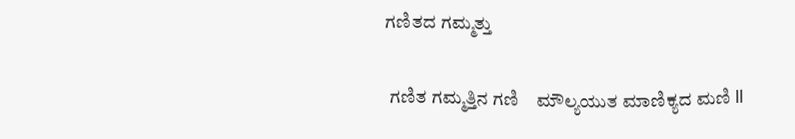ಗಣಿತದ ಗಮ್ಮತ್ತು

 ಗಣಿತ ಗಮ್ಮತ್ತಿನ ಗಣಿ    ಮೌಲ್ಯಯುತ ಮಾಣಿಕ್ಯದ ಮಣಿ ll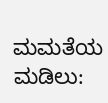ಮಮತೆಯ ಮಡಿಲು: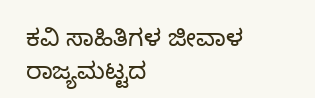ಕವಿ ಸಾಹಿತಿಗಳ ಜೀವಾಳ ರಾಜ್ಯಮಟ್ಟದ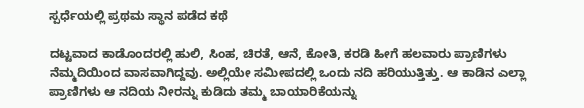ಸ್ಪರ್ಧೆಯಲ್ಲಿ ಪ್ರಥಮ ಸ್ಥಾನ ಪಡೆದ ಕಥೆ

ದಟ್ಟವಾದ ಕಾಡೊಂದರಲ್ಲಿ ಹುಲಿ, ಸಿಂಹ, ಚಿರತೆ, ಆನೆ, ಕೋತಿ, ಕರಡಿ ಹೀಗೆ ಹಲವಾರು ಪ್ರಾಣಿಗಳು ನೆಮ್ಮದಿಯಿಂದ ವಾಸವಾಗಿದ್ದವು. ಅಲ್ಲಿಯೇ ಸಮೀಪದಲ್ಲಿ ಒಂದು ನದಿ ಹರಿಯುತ್ತಿತ್ತು. ಆ ಕಾಡಿನ ಎಲ್ಲಾ ಪ್ರಾಣಿಗಳು ಆ ನದಿಯ ನೀರನ್ನು ಕುಡಿದು ತಮ್ಮ ಬಾಯಾರಿಕೆಯನ್ನು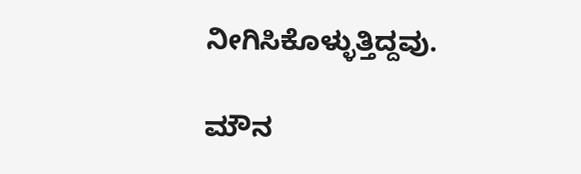ನೀಗಿಸಿಕೊಳ್ಳುತ್ತಿದ್ದವು.

ಮೌನ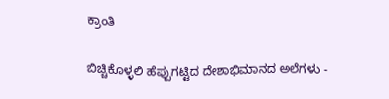ಕ್ರಾಂತಿ

ಬಿಚ್ಚಿಕೊಳ್ಳಲಿ ಹೆಪ್ಪುಗಟ್ಟಿದ ದೇಶಾಭಿಮಾನದ ಅಲೆಗಳು -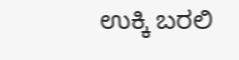ಉಕ್ಕಿ ಬರಲಿ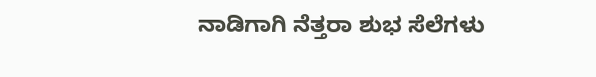ನಾಡಿಗಾಗಿ ನೆತ್ತರಾ ಶುಭ ಸೆಲೆಗಳು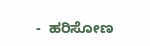-  ಹರಿಸೋಣ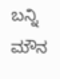ಬನ್ನಿ ಮೌನ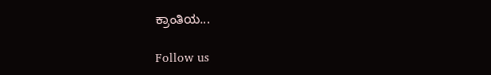ಕ್ರಾಂತಿಯ...

Follow us